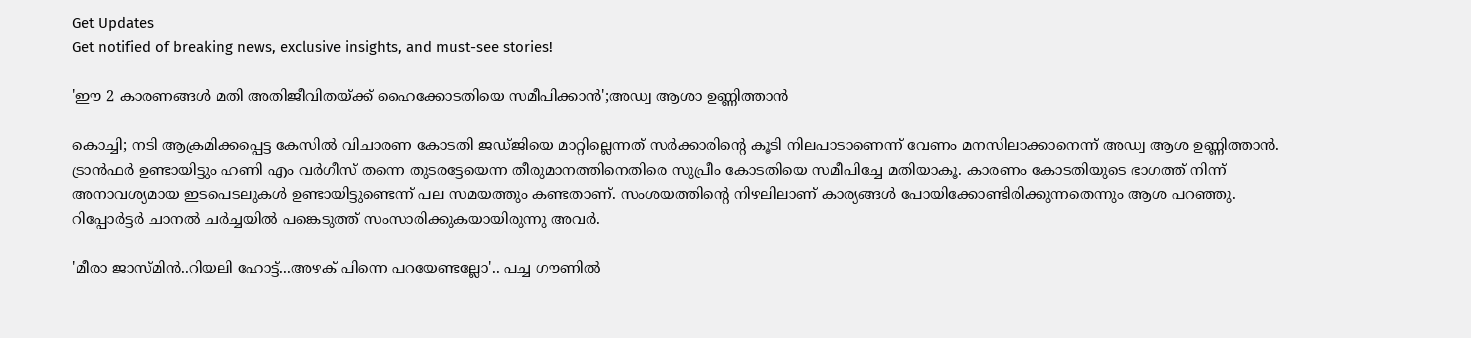Get Updates
Get notified of breaking news, exclusive insights, and must-see stories!

'ഈ 2 കാരണങ്ങൾ മതി അതിജീവിതയ്ക്ക് ഹൈക്കോടതിയെ സമീപിക്കാൻ';അഡ്വ ആശാ ഉണ്ണിത്താൻ

കൊച്ചി; നടി ആക്രമിക്കപ്പെട്ട കേസിൽ വിചാരണ കോടതി ജഡ്ജിയെ മാറ്റില്ലെന്നത് സർക്കാരിന്റെ കൂടി നിലപാടാണെന്ന് വേണം മനസിലാക്കാനെന്ന് അഡ്വ ആശ ഉണ്ണിത്താൻ.
ട്രാൻഫർ ഉണ്ടായിട്ടും ഹണി എം വർഗീസ് തന്നെ തുടരട്ടേയെന്ന തീരുമാനത്തിനെതിരെ സുപ്രീം കോടതിയെ സമീപിച്ചേ മതിയാകൂ. കാരണം കോടതിയുടെ ഭാഗത്ത് നിന്ന് അനാവശ്യമായ ഇടപെടലുകൾ ഉണ്ടായിട്ടുണ്ടെന്ന് പല സമയത്തും കണ്ടതാണ്. സംശയത്തിന്റെ നിഴലിലാണ് കാര്യങ്ങൾ പോയിക്കോണ്ടിരിക്കുന്നതെന്നും ആശ പറഞ്ഞു. റിപ്പോർട്ടർ ചാനൽ ചർച്ചയിൽ പങ്കെടുത്ത് സംസാരിക്കുകയായിരുന്നു അവർ.

'മീരാ ജാസ്മിൻ..റിയലി ഹോട്ട്...അഴക് പിന്നെ പറയേണ്ടല്ലോ'.. പച്ച ഗൗണിൽ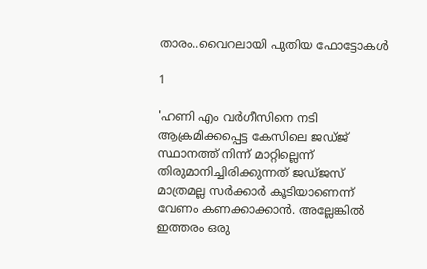താരം..വൈറലായി പുതിയ ഫോട്ടോകൾ

1

'ഹണി എം വർഗീസിനെ നടി ആക്രമിക്കപ്പെട്ട കേസിലെ ജഡ്ജ് സ്ഥാനത്ത് നിന്ന് മാറ്റില്ലെന്ന് തിരുമാനിച്ചിരിക്കുന്നത് ജഡ്ജസ് മാത്രമല്ല സർക്കാർ കൂടിയാണെന്ന് വേണം കണക്കാക്കാൻ. അല്ലേങ്കിൽ ഇത്തരം ഒരു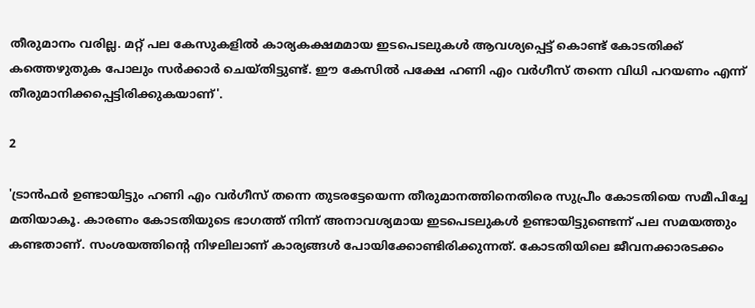തീരുമാനം വരില്ല. മറ്റ് പല കേസുകളിൽ കാര്യകക്ഷമമായ ഇടപെടലുകൾ ആവശ്യപ്പെട്ട് കൊണ്ട് കോടതിക്ക് കത്തെഴുതുക പോലും സർക്കാർ ചെയ്തിട്ടുണ്ട്. ഈ കേസിൽ പക്ഷേ ഹണി എം വർഗീസ് തന്നെ വിധി പറയണം എന്ന് തീരുമാനിക്കപ്പെട്ടിരിക്കുകയാണ്'.

2

'ട്രാൻഫർ ഉണ്ടായിട്ടും ഹണി എം വർഗീസ് തന്നെ തുടരട്ടേയെന്ന തീരുമാനത്തിനെതിരെ സുപ്രീം കോടതിയെ സമീപിച്ചേ മതിയാകൂ. കാരണം കോടതിയുടെ ഭാഗത്ത് നിന്ന് അനാവശ്യമായ ഇടപെടലുകൾ ഉണ്ടായിട്ടുണ്ടെന്ന് പല സമയത്തും കണ്ടതാണ്. സംശയത്തിന്റെ നിഴലിലാണ് കാര്യങ്ങൾ പോയിക്കോണ്ടിരിക്കുന്നത്. കോടതിയിലെ ജീവനക്കാരടക്കം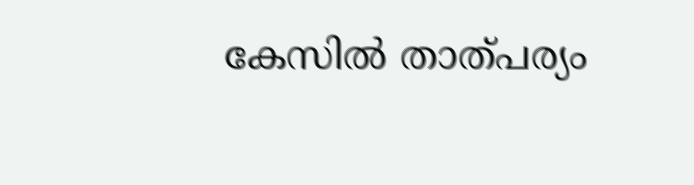കേസിൽ താത്പര്യം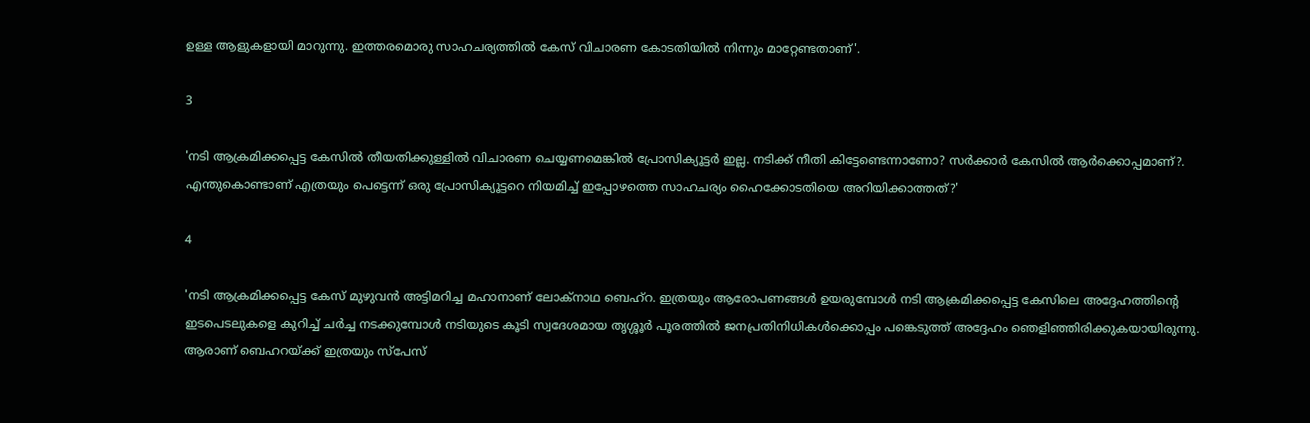ഉള്ള ആളുകളായി മാറുന്നു. ഇത്തരമൊരു സാഹചര്യത്തിൽ കേസ് വിചാരണ കോടതിയിൽ നിന്നും മാറ്റേണ്ടതാണ്'.

3

'നടി ആക്രമിക്കപ്പെട്ട കേസിൽ തീയതിക്കുള്ളിൽ വിചാരണ ചെയ്യണമെങ്കിൽ പ്രോസിക്യൂട്ടർ ഇല്ല. നടിക്ക് നീതി കിട്ടേണ്ടെന്നാണോ? സർക്കാർ കേസിൽ ആർക്കൊപ്പമാണ്?. എന്തുകൊണ്ടാണ് എത്രയും പെട്ടെന്ന് ഒരു പ്രോസിക്യൂട്ടറെ നിയമിച്ച് ഇപ്പോഴത്തെ സാഹചര്യം ഹൈക്കോടതിയെ അറിയിക്കാത്തത്?'

4

'നടി ആക്രമിക്കപ്പെട്ട കേസ് മുഴുവൻ അട്ടിമറിച്ച മഹാനാണ് ലോക്നാഥ ബെഹ്റ. ഇത്രയും ആരോപണങ്ങൾ ഉയരുമ്പോൾ നടി ആക്രമിക്കപ്പെട്ട കേസിലെ അദ്ദേഹത്തിന്റെ ഇടപെടലുകളെ കുറിച്ച് ചർച്ച നടക്കുമ്പോൾ നടിയുടെ കൂടി സ്വദേശമായ തൃശ്ശൂർ പൂരത്തിൽ ജനപ്രതിനിധികൾക്കൊപ്പം പങ്കെടുത്ത് അദ്ദേഹം ഞെളിഞ്ഞിരിക്കുകയായിരുന്നു. ആരാണ് ബെഹറയ്ക്ക് ഇത്രയും സ്പേസ്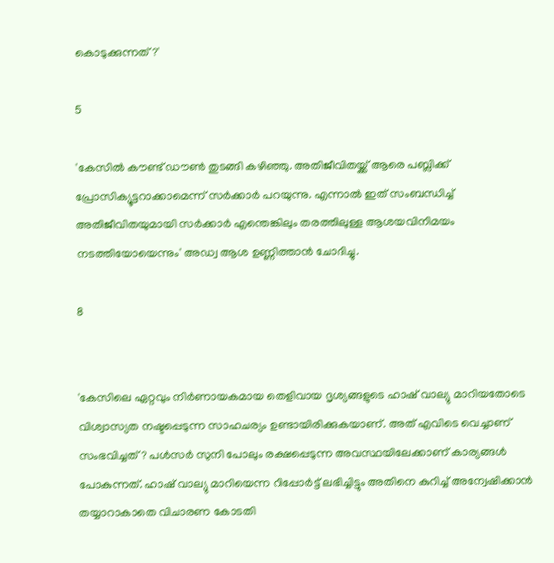കൊടുക്കുന്നത്?'

5

'കേസിൽ കൗണ്ട് ഡൗൺ തുടങ്ങി കഴിഞ്ഞു. അതിജീവിതയ്ക്ക് ആരെ പബ്ലിക്ക് പ്രോസിക്യൂട്ടറാക്കാമെന്ന് സർക്കാർ പറയുന്നു. എന്നാൽ ഇത് സംബന്ധിച്ച് അതിജീവിതയുമായി സർക്കാർ എന്തെങ്കിലും തരത്തിലുള്ള ആശയവിനിമയം നടത്തിയോയെന്നും' അഡ്വ ആശ ഉണ്ണിത്താൻ ചോദിച്ചു.

8


'കേസിലെ ഏറ്റവും നിർണായകമായ തെളിവായ ദൃശ്യങ്ങളുടെ ഹാഷ് വാല്യു മാറിയതോടെ വിശ്വാസ്യത നഷ്ടപ്പെടുന്ന സാഹചര്യം ഉണ്ടായിരിക്കുകയാണ്. അത് എവിടെ വെച്ചാണ് സംഭവിച്ചത്? പൾസർ സുനി പോലും രക്ഷപ്പെടുന്ന അവസ്ഥയിലേക്കാണ് കാര്യങ്ങൾ പോകുന്നത്. ഹാഷ് വാല്യു മാറിയെന്ന റിപ്പോർട്ട് ലഭിച്ചിട്ടും അതിനെ കുറിച്ച് അന്വേഷിക്കാൻ തയ്യാറാകാതെ വിചാരണ കോടതി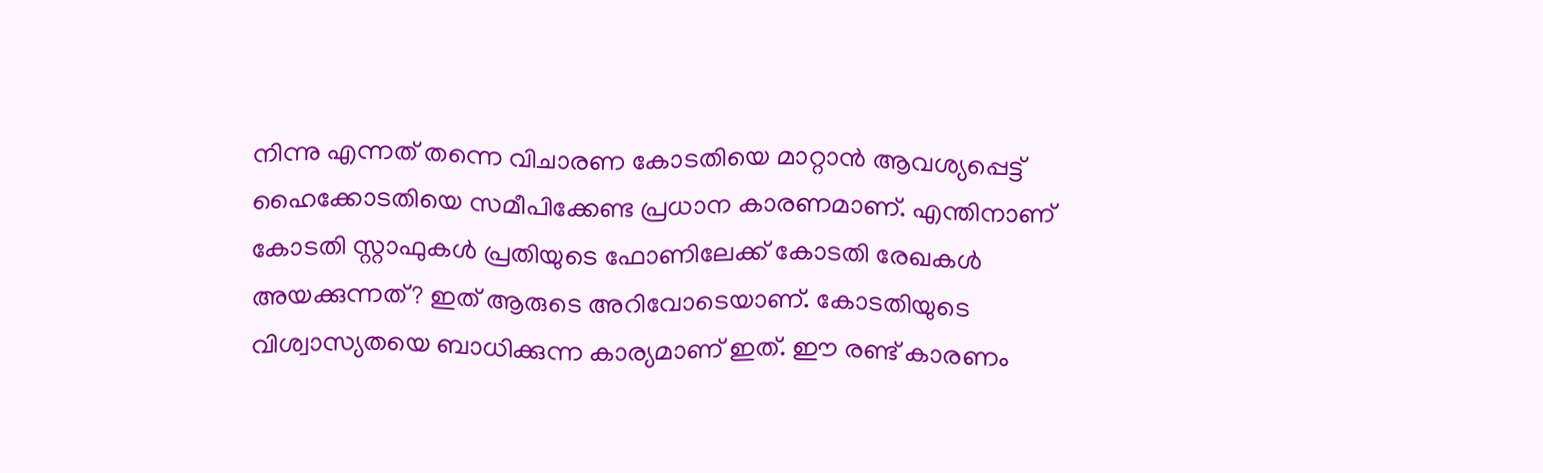നിന്നു എന്നത് തന്നെ വിചാരണ കോടതിയെ മാറ്റാൻ ആവശ്യപ്പെട്ട് ഹൈക്കോടതിയെ സമീപിക്കേണ്ട പ്രധാന കാരണമാണ്. എന്തിനാണ് കോടതി സ്റ്റാഫുകൾ പ്രതിയുടെ ഫോണിലേക്ക് കോടതി രേഖകൾ അയക്കുന്നത്? ഇത് ആരുടെ അറിവോടെയാണ്. കോടതിയുടെ വിശ്വാസ്യതയെ ബാധിക്കുന്ന കാര്യമാണ് ഇത്. ഈ രണ്ട് കാരണം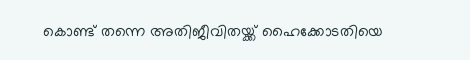കൊണ്ട് തന്നെ അതിജീവിതയ്ക്ക് ഹൈക്കോടതിയെ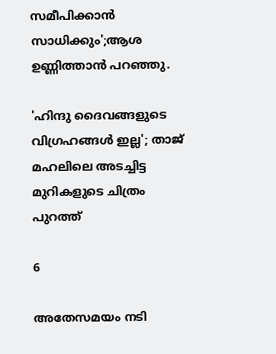സമീപിക്കാൻ സാധിക്കും';ആശ ഉണ്ണിത്താൻ പറഞ്ഞു.

'ഹിന്ദു ദൈവങ്ങളുടെ വിഗ്രഹങ്ങൾ ഇല്ല'; താജ് മഹലിലെ അടച്ചിട്ട മുറികളുടെ ചിത്രം പുറത്ത്

6

അതേസമയം നടി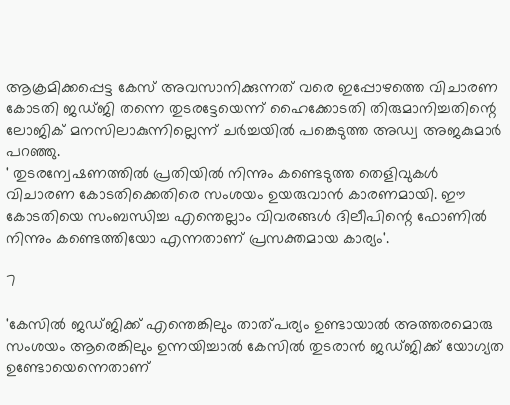ആക്രമിക്കപ്പെട്ട കേസ് അവസാനിക്കുന്നത് വരെ ഇപ്പോഴത്തെ വിചാരണ കോടതി ജഡ്ജി തന്നെ തുടരട്ടേയെന്ന് ഹൈക്കോടതി തിരുമാനിച്ചതിന്റെ ലോജിക് മനസിലാകുന്നില്ലെന്ന് ചർച്ചയിൽ പങ്കെടുത്ത അഡ്വ അജകുമാർ പറഞ്ഞു.
' തുടരന്വേഷണത്തിൽ പ്രതിയിൽ നിന്നും കണ്ടെടുത്ത തെളിവുകൾ വിചാരണ കോടതിക്കെതിരെ സംശയം ഉയരുവാൻ കാരണമായി. ഈ കോടതിയെ സംബന്ധിച്ച എന്തെല്ലാം വിവരങ്ങൾ ദിലീപിന്റെ ഫോണിൽ നിന്നും കണ്ടെത്തിയോ എന്നതാണ് പ്രസക്തമായ കാര്യം'.

7

'കേസിൽ ജഡ്ജിക്ക് എന്തെങ്കിലും താത്പര്യം ഉണ്ടായാൽ അത്തരമൊരു സംശയം ആരെങ്കിലും ഉന്നയിച്ചാൽ കേസിൽ തുടരാൻ ജഡ്ജിക്ക് യോഗ്യത ഉണ്ടോയെന്നെതാണ്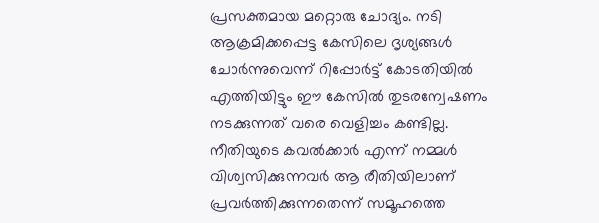പ്രസക്തമായ മറ്റൊരു ചോദ്യം. നടി ആക്രമിക്കപ്പെട്ട കേസിലെ ദൃശ്യങ്ങൾ ചോർന്നുവെന്ന് റിപ്പോർട്ട് കോടതിയിൽ എത്തിയിട്ടും ഈ കേസിൽ തുടരന്വേഷണം നടക്കുന്നത് വരെ വെളിച്ചം കണ്ടില്ല. നീതിയുടെ കവൽക്കാർ എന്ന് നമ്മൾ വിശ്വസിക്കുന്നവർ ആ രീതിയിലാണ് പ്രവർത്തിക്കുന്നതെന്ന് സമൂഹത്തെ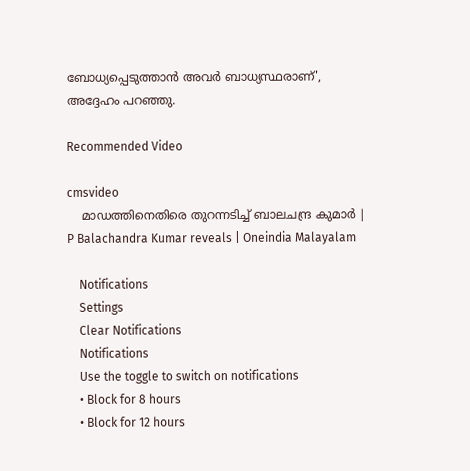ബോധ്യപ്പെടുത്താൻ അവർ ബാധ്യസ്ഥരാണ്', അദ്ദേഹം പറഞ്ഞു.

Recommended Video

cmsvideo
    മാഡത്തിനെതിരെ തുറന്നടിച്ച് ബാലചന്ദ്ര കുമാർ | P Balachandra Kumar reveals | Oneindia Malayalam

    Notifications
    Settings
    Clear Notifications
    Notifications
    Use the toggle to switch on notifications
    • Block for 8 hours
    • Block for 12 hours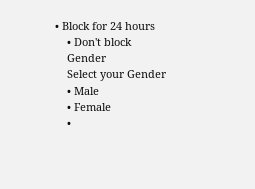• Block for 24 hours
    • Don't block
    Gender
    Select your Gender
    • Male
    • Female
    •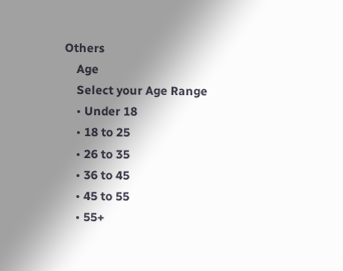Others
    Age
    Select your Age Range
    • Under 18
    • 18 to 25
    • 26 to 35
    • 36 to 45
    • 45 to 55
    • 55+